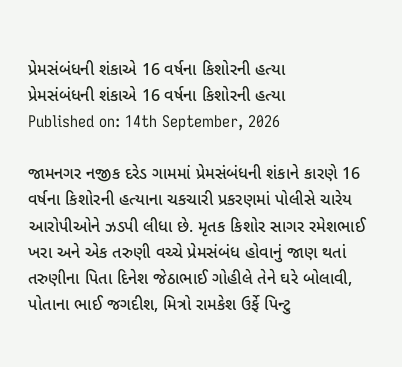પ્રેમસંબંધની શંકાએ 16 વર્ષના કિશોરની હત્યા
પ્રેમસંબંધની શંકાએ 16 વર્ષના કિશોરની હત્યા
Published on: 14th September, 2026

જામનગર નજીક દરેડ ગામમાં પ્રેમસંબંધની શંકાને કારણે 16 વર્ષના કિશોરની હત્યાના ચકચારી પ્રકરણમાં પોલીસે ચારેય આરોપીઓને ઝડપી લીધા છે. મૃતક કિશોર સાગર રમેશભાઈ ખરા અને એક તરુણી વચ્ચે પ્રેમસંબંધ હોવાનું જાણ થતાં તરુણીના પિતા દિનેશ જેઠાભાઈ ગોહીલે તેને ઘરે બોલાવી, પોતાના ભાઈ જગદીશ, મિત્રો રામકેશ ઉર્ફે પિન્ટુ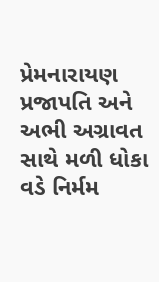પ્રેમનારાયણ પ્રજાપતિ અને અભી અગ્રાવત સાથે મળી ધોકા વડે નિર્મમ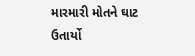મારમારી મોતને ઘાટ ઉતાર્યો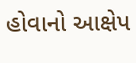હોવાનો આક્ષેપ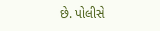છે. પોલીસે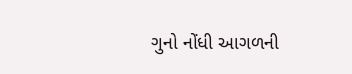ગુનો નોંધી આગળની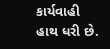કાર્યવાહી હાથ ધરી છે.